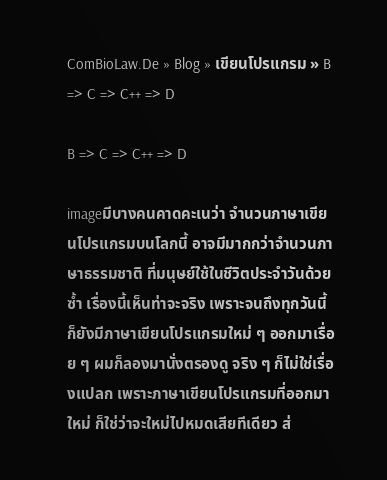ComBioLaw.De » Blog » เขียนโปรแกรม » B => C => C++ => D

B => C => C++ => D

imageมีบางคนคาดคะเนว่า จำนวนภาษาเขียนโปรแกรมบนโลกนี้ อาจมีมากกว่าจำนวนภาษาธรรมชาติ ที่มนุษย์ใช้ในชีวิตประจำวันด้วยซ้ำ เรื่องนี้เห็นท่าจะจริง เพราะจนถึงทุกวันนี้ก็ยังมีภาษาเขียนโปรแกรมใหม่ ๆ ออกมาเรื่อย ๆ ผมก็ลองมานั่งตรองดู จริง ๆ ก็ไม่ใช่เรื่องแปลก เพราะภาษาเขียนโปรแกรมที่ออกมาใหม่ ก็ใช่ว่าจะใหม่ไปหมดเสียทีเดียว ส่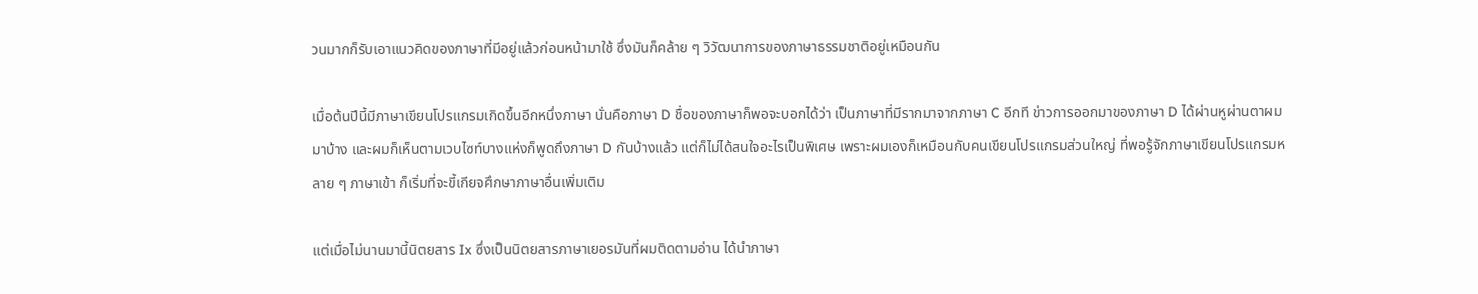วนมากก็รับเอาแนวคิดของภาษาที่มีอยู่แล้วก่อนหน้ามาใช้ ซึ่งมันก็คล้าย ๆ วิวัฒนาการของภาษาธรรมชาติอยู่เหมือนกัน

เมื่อต้นปีนี้มีภาษาเขียนโปรแกรมเกิดขึ้นอีกหนึ่งภาษา นั่นคือภาษา D ชื่อของภาษาก็พอจะบอกได้ว่า เป็นภาษาที่มีรากมาจากภาษา C อีกที ข่าวการออกมาของภาษา D ได้ผ่านหูผ่านตาผมมาบ้าง และผมก็เห็นตามเวบไซท์บางแห่งก็พูดถึงภาษา D กันบ้างแล้ว แต่ก็ไม่ได้สนใจอะไรเป็นพิเศษ เพราะผมเองก็เหมือนกับคนเขียนโปรแกรมส่วนใหญ่ ที่พอรู้จักภาษาเขียนโปรแกรมหลาย ๆ ภาษาเข้า ก็เริ่มที่จะขี้เกียจศึกษาภาษาอื่นเพิ่มเติม

แต่เมื่อไม่นานมานี้นิตยสาร Ix ซึ่งเป็นนิตยสารภาษาเยอรมันที่ผมติดตามอ่าน ได้นำภาษา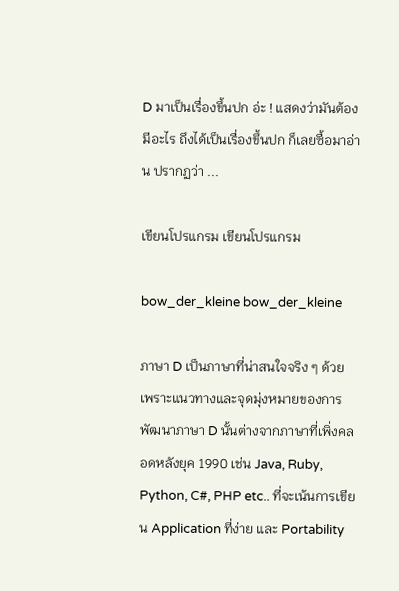D มาเป็นเรื่องขึ้นปก อ่ะ ! แสดงว่ามันต้องมีอะไร ถึงได้เป็นเรื่องขึ้นปก ก็เลยซื้อมาอ่าน ปรากฏว่า ...

เขียนโปรแกรม เขียนโปรแกรม

bow_der_kleine bow_der_kleine

ภาษา D เป็นภาษาที่น่าสนใจจริง ๆ ด้วย เพราะแนวทางและจุดมุ่งหมายของการพัฒนาภาษา D นั้นต่างจากภาษาที่เพิ่งคลอดหลังยุค 1990 เช่น Java, Ruby, Python, C#, PHP etc.. ที่จะเน้นการเขียน Application ที่ง่าย และ Portability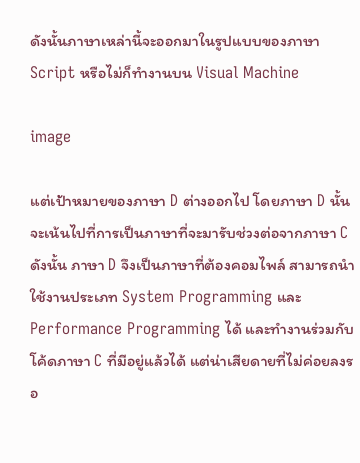ดังนั้นภาษาเหล่านี้จะออกมาในรูปแบบของภาษา Script หรือไม่ก็ทำงานบน Visual Machine

image

แต่เป้าหมายของภาษา D ต่างออกไป โดยภาษา D นั้นจะเน้นไปที่การเป็นภาษาที่จะมารับช่วงต่อจากภาษา C ดังนั้น ภาษา D จึงเป็นภาษาที่ต้องคอมไพล์ สามารถนำใช้งานประเภท System Programming และ Performance Programming ได้ และทำงานร่วมกับโค้ดภาษา C ที่มีอยู่แล้วได้ แต่น่าเสียดายที่ไม่ค่อยลงรอ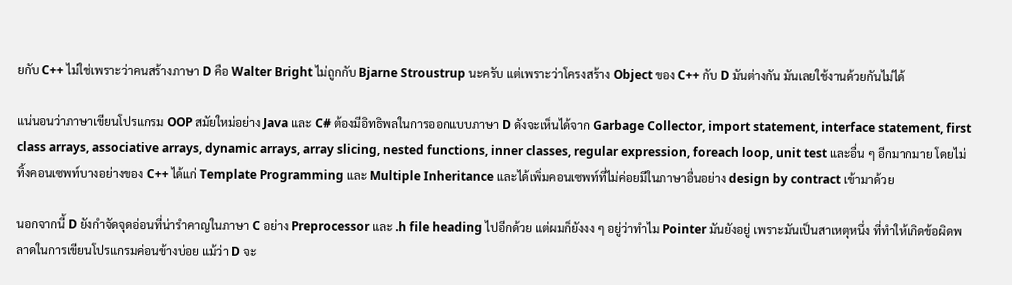ยกับ C++ ไม่ใช่เพราะว่าคนสร้างภาษา D คือ Walter Bright ไม่ถูกกับ Bjarne Stroustrup นะครับ แต่เพราะว่าโครงสร้าง Object ของ C++ กับ D มันต่างกัน มันเลยใช้งานด้วยกันไม่ได้

แน่นอนว่าภาษาเขียนโปรแกรม OOP สมัยใหม่อย่าง Java และ C# ต้องมีอิทธิพลในการออกแบบภาษา D ดังจะเห็นได้จาก Garbage Collector, import statement, interface statement, first class arrays, associative arrays, dynamic arrays, array slicing, nested functions, inner classes, regular expression, foreach loop, unit test และอื่น ๆ อีกมากมาย โดยไม่ทิ้งคอนเซพท์บางอย่างของ C++ ได้แก่ Template Programming และ Multiple Inheritance และได้เพิ่มคอนเซพท์ที่ไม่ค่อยมีในภาษาอื่นอย่าง design by contract เข้ามาด้วย

นอกจากนี้ D ยังกำจัดจุดอ่อนที่น่ารำคาญในภาษา C อย่าง Preprocessor และ .h file heading ไปอีกด้วย แต่ผมก็ยังงง ๆ อยู่ว่าทำไม Pointer มันยังอยู่ เพราะมันเป็นสาเหตุหนึ่ง ที่ทำให้เกิดข้อผิดพลาดในการเขียนโปรแกรมค่อนข้างบ่อย แม้ว่า D จะ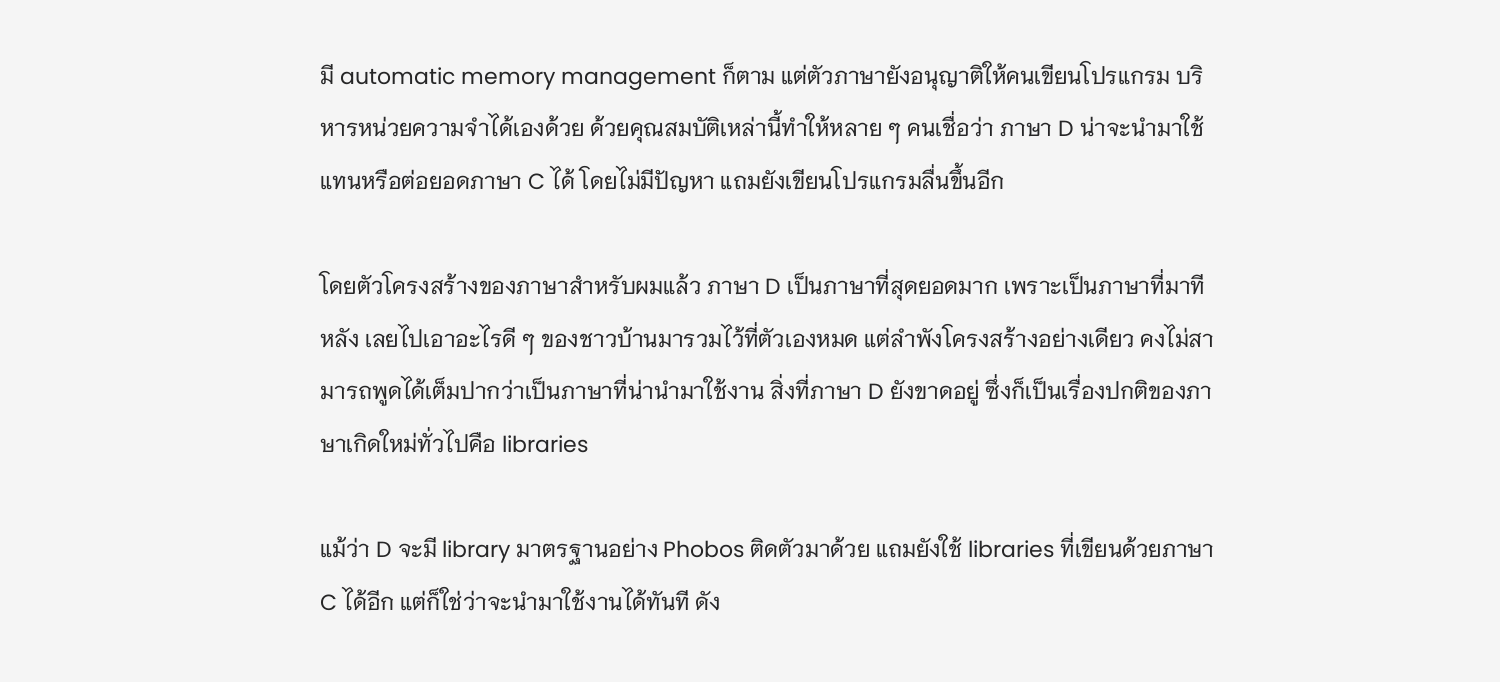มี automatic memory management ก็ตาม แต่ตัวภาษายังอนุญาติให้คนเขียนโปรแกรม บริหารหน่วยความจำได้เองด้วย ด้วยคุณสมบัติเหล่านี้ทำให้หลาย ๆ คนเชื่อว่า ภาษา D น่าจะนำมาใช้แทนหรือต่อยอดภาษา C ได้ โดยไม่มีปัญหา แถมยังเขียนโปรแกรมลื่นขึ้นอีก

โดยตัวโครงสร้างของภาษาสำหรับผมแล้ว ภาษา D เป็นภาษาที่สุดยอดมาก เพราะเป็นภาษาที่มาทีหลัง เลยไปเอาอะไรดี ๆ ของชาวบ้านมารวมไว้ที่ตัวเองหมด แต่ลำพังโครงสร้างอย่างเดียว คงไม่สามารถพูดได้เต็มปากว่าเป็นภาษาที่น่านำมาใช้งาน สิ่งที่ภาษา D ยังขาดอยู่ ซึ่งก็เป็นเรื่องปกติของภาษาเกิดใหม่ทั่วไปคือ libraries

แม้ว่า D จะมี library มาตรฐานอย่าง Phobos ติดตัวมาด้วย แถมยังใช้ libraries ที่เขียนด้วยภาษา C ได้อีก แต่ก็ใช่ว่าจะนำมาใช้งานได้ทันที ดัง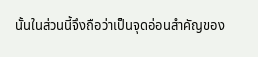นั้นในส่วนนี้จึงถือว่าเป็นจุดอ่อนสำคัญของ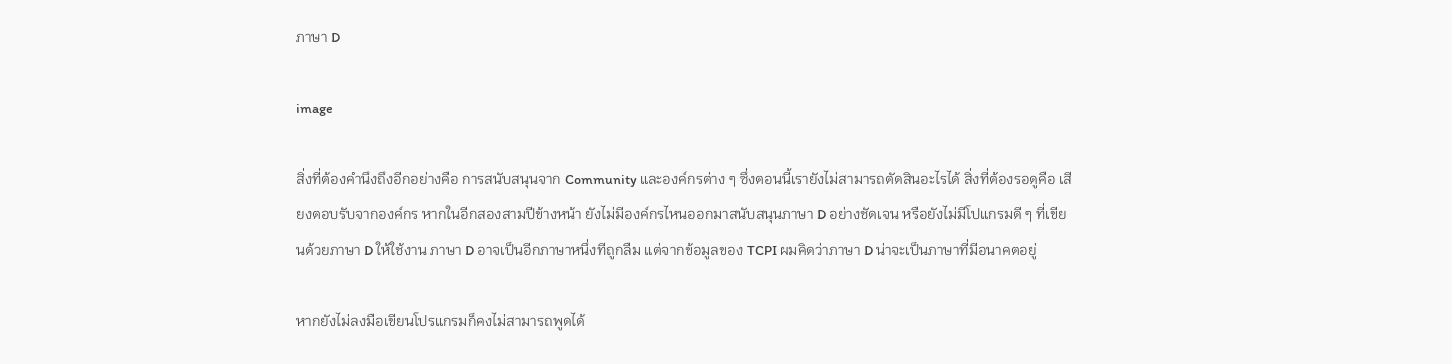ภาษา D

image

สิ่งที่ต้องคำนึงถึงอีกอย่างคือ การสนับสนุนจาก Community และองค์กรต่าง ๆ ซึ่งตอนนี้เรายังไม่สามารถตัดสินอะไรได้ สิ่งที่ต้องรอดูคือ เสียงตอบรับจากองค์กร หากในอีกสองสามปีข้างหน้า ยังไม่มีองค์กรไหนออกมาสนับสนุนภาษา D อย่างชัดเจน หรือยังไม่มีโปแกรมดี ๆ ที่เขียนด้วยภาษา D ให้ใช้งาน ภาษา D อาจเป็นอีกภาษาหนึ่งทีถูกลืม แต่จากข้อมูลของ TCPI ผมคิดว่าภาษา D น่าจะเป็นภาษาที่มีอนาคตอยู่

หากยังไม่ลงมือเขียนโปรแกรมก็คงไม่สามารถพูดได้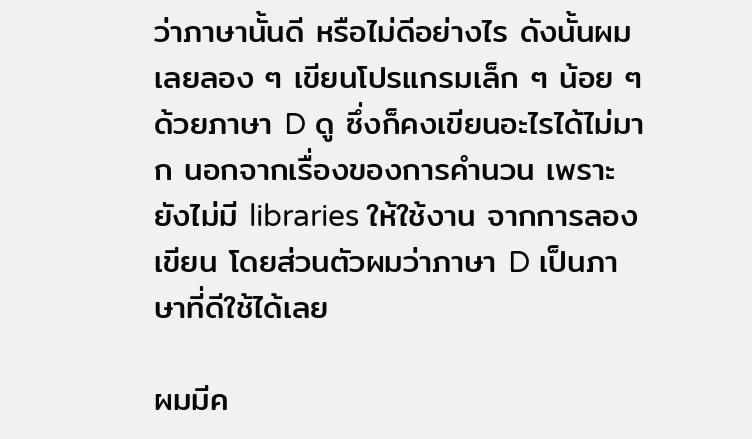ว่าภาษานั้นดี หรือไม่ดีอย่างไร ดังนั้นผมเลยลอง ๆ เขียนโปรแกรมเล็ก ๆ น้อย ๆ ด้วยภาษา D ดู ซึ่งก็คงเขียนอะไรได้ไม่มาก นอกจากเรื่องของการคำนวน เพราะยังไม่มี libraries ให้ใช้งาน จากการลองเขียน โดยส่วนตัวผมว่าภาษา D เป็นภาษาที่ดีใช้ได้เลย

ผมมีค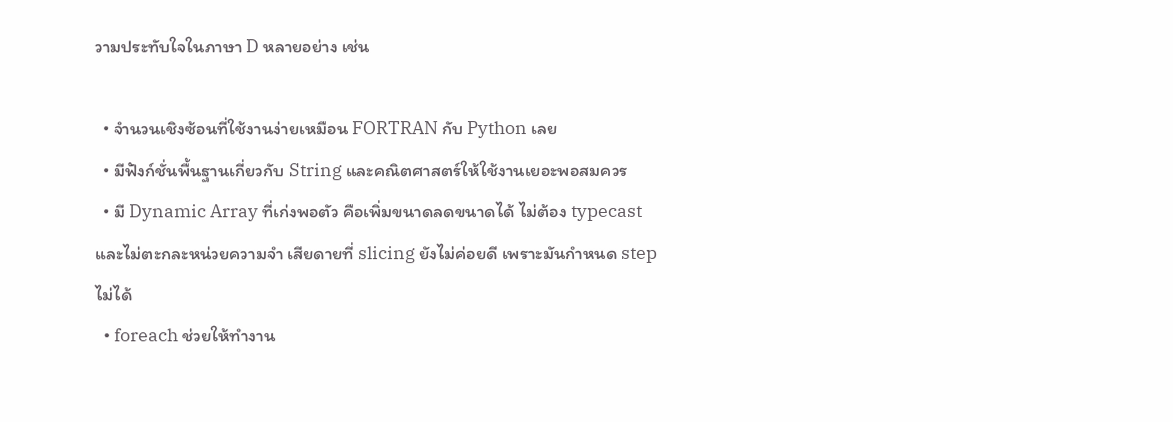วามประทับใจในภาษา D หลายอย่าง เช่น

  • จำนวนเชิงซ้อนที่ใช้งานง่ายเหมือน FORTRAN กับ Python เลย
  • มีฟังก์ชั่นพื้นฐานเกี่ยวกับ String และคณิตศาสตร์ให้ใช้งานเยอะพอสมควร
  • มี Dynamic Array ที่เก่งพอตัว คือเพิ่มขนาดลดขนาดได้ ไม่ต้อง typecast และไม่ตะกละหน่วยความจำ เสียดายที่ slicing ยังไม่ค่อยดี เพราะมันกำหนด step ไม่ได้
  • foreach ช่วยให้ทำงาน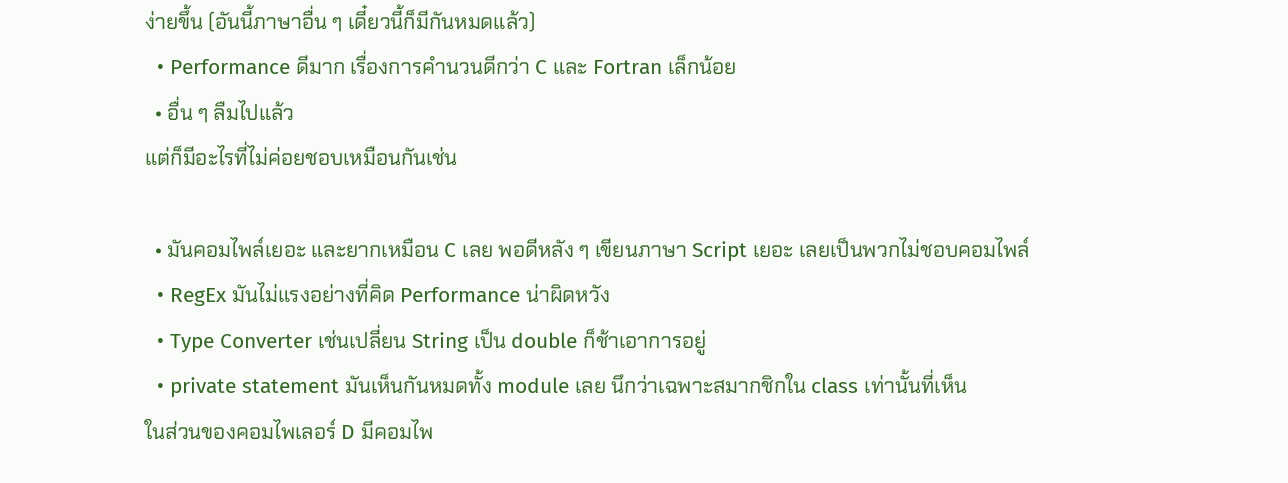ง่ายขึ้น (อันนี้ภาษาอื่น ๆ เดี๋ยวนี้ก็มีกันหมดแล้ว)
  • Performance ดีมาก เรื่องการคำนวนดีกว่า C และ Fortran เล็กน้อย
  • อื่น ๆ ลืมไปแล้ว
แต่ก็มีอะไรที่ไม่ค่อยชอบเหมือนกันเช่น

  • มันคอมไพล์เยอะ และยากเหมือน C เลย พอดีหลัง ๆ เขียนภาษา Script เยอะ เลยเป็นพวกไม่ชอบคอมไพล์
  • RegEx มันไม่แรงอย่างที่คิด Performance น่าผิดหวัง
  • Type Converter เช่นเปลี่ยน String เป็น double ก็ช้าเอาการอยู่
  • private statement มันเห็นกันหมดทั้ง module เลย นึกว่าเฉพาะสมากชิกใน class เท่านั้นที่เห็น
ในส่วนของคอมไพเลอร์ D มีคอมไพ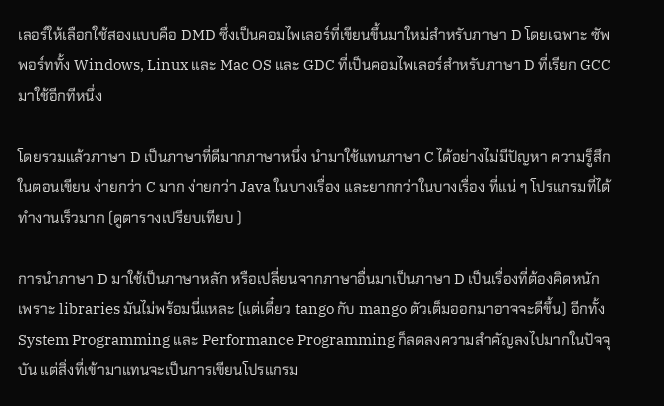เลอร์ให้เลือกใช้สองแบบคือ DMD ซึ่งเป็นคอมไพเลอร์ที่เขียนขึ้นมาใหม่สำหรับภาษา D โดยเฉพาะ ซัพพอร์ททั้ง Windows, Linux และ Mac OS และ GDC ที่เป็นคอมไพเลอร์สำหรับภาษา D ที่เรียก GCC มาใช้อีกทีหนึ่ง

โดยรวมแล้วภาษา D เป็นภาษาที่ดีมากภาษาหนึ่ง นำมาใช้แทนภาษา C ได้อย่างไม่มีปัญหา ความรู็สึกในตอนเขียน ง่ายกว่า C มาก ง่ายกว่า Java ในบางเรื่อง และยากกว่าในบางเรื่อง ที่แน่ ๆ โปรแกรมที่ได้ทำงานเร็วมาก (ดูตารางเปรียบเทียบ )

การนำภาษา D มาใช้เป็นภาษาหลัก หรือเปลี่ยนจากภาษาอื่นมาเป็นภาษา D เป็นเรื่องที่ต้องคิดหนัก เพราะ libraries มันไม่พร้อมนี่แหละ (แต่เดี๋ยว tango กับ mango ตัวเต็มออกมาอาจจะดีขึ้น) อีกทั้ง System Programming และ Performance Programming ก็ลดลงความสำคัญลงไปมากในปัจจุบัน แต่สิ่งที่เข้ามาแทนจะเป็นการเขียนโปรแกรม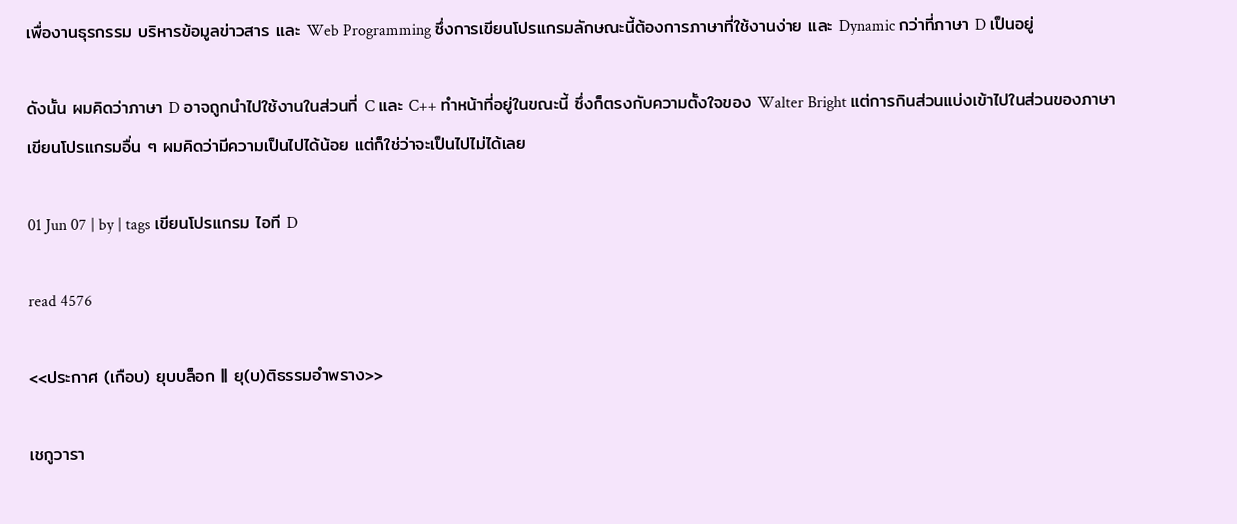เพื่องานธุรกรรม บริหารข้อมูลข่าวสาร และ Web Programming ซึ่งการเขียนโปรแกรมลักษณะนี้ต้องการภาษาที่ใช้งานง่าย และ Dynamic กว่าที่ภาษา D เป็นอยู่

ดังนั้น ผมคิดว่าภาษา D อาจถูกนำไปใช้งานในส่วนที่ C และ C++ ทำหน้าที่อยู่ในขณะนี้ ซึ่งก็ตรงกับความตั้งใจของ Walter Bright แต่การกินส่วนแบ่งเข้าไปในส่วนของภาษาเขียนโปรแกรมอื่น ๆ ผมคิดว่ามีความเป็นไปได้น้อย แต่ก็ใช่ว่าจะเป็นไปไม่ได้เลย

01 Jun 07 | by | tags เขียนโปรแกรม ไอที D

read 4576

<<ประกาศ (เกือบ) ยุบบล็อก || ยุ(บ)ติธรรมอำพราง>>

เชกูวารา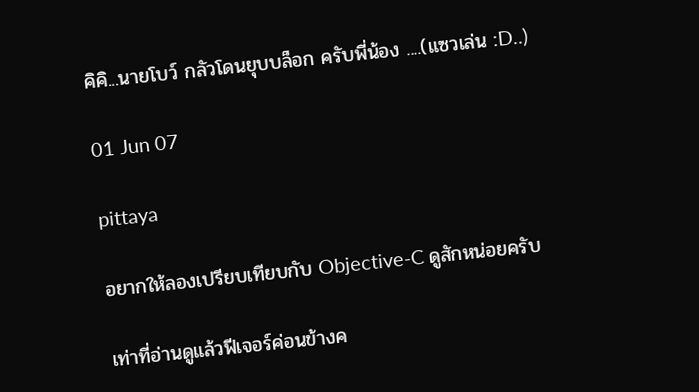คิคิ...นายโบว์ กลัวโดนยุบบล็อก ครับพี่น้อง ....(แซวเล่น :D..)

01 Jun 07

pittaya

อยากให้ลองเปรียบเทียบกับ Objective-C ดูสักหน่อยครับ

เท่าที่อ่านดูแล้วฟีเจอร์ค่อนข้างค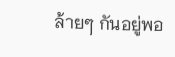ล้ายๆ กันอยู่พอ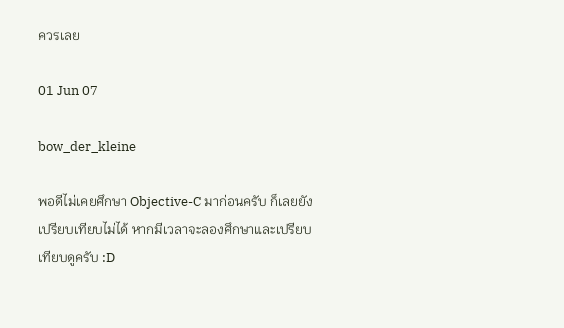ควรเลย

01 Jun 07

bow_der_kleine

พอดีไม่เคยศึกษา Objective-C มาก่อนครับ ก็เลยยังเปรียบเทียบไม่ได้ หากมีเวลาจะลองศึกษาและเปรียบเทียบดูครับ :D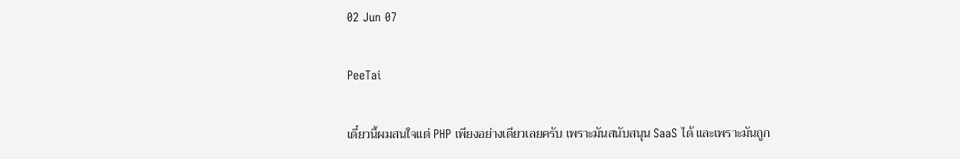02 Jun 07

PeeTai

เดี๋ยวนี้ผมสนใจแต่ PHP เพียงอย่างเดียวเลยครับ เพราะมันสนับสนุน SaaS ได้ และเพราะมันถูก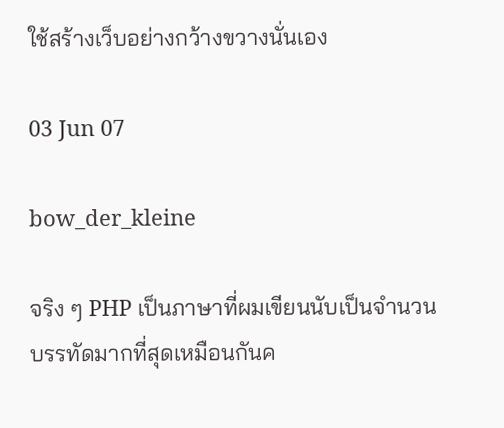ใช้สร้างเว็บอย่างกว้างขวางนั่นเอง

03 Jun 07

bow_der_kleine

จริง ๆ PHP เป็นภาษาที่ผมเขียนนับเป็นจำนวนบรรทัดมากที่สุดเหมือนกันค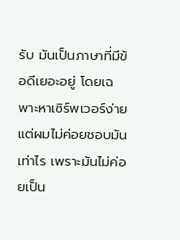รับ มันเป็นภาษาที่มีข้อดีเยอะอยู่ โดยเฉพาะหาเซิร์พเวอร์ง่าย แต่ผมไม่ค่อยชอบมันเท่าไร เพราะมันไม่ค่อยเป็น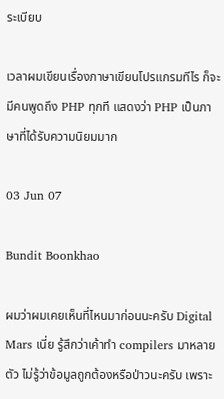ระเบียบ

เวลาผมเขียนเรื่องภาษาเขียนโปรแกรมทีไร ก็จะมีคนพูดถึง PHP ทุกที แสดงว่า PHP เป็นภาษาที่ได้รับความนิยมมาก

03 Jun 07

Bundit Boonkhao

ผมว่าผมเคยเห็นที่ไหนมาก่อนนะครับ Digital Mars เนี่ย รู้สึกว่าเค้าทำ compilers มาหลายตัว ไม่รู้ว่าข้อมูลถูกต้องหรือป่าวนะครับ เพราะ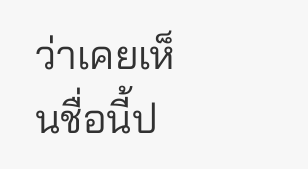ว่าเคยเห็นชื่อนี้ป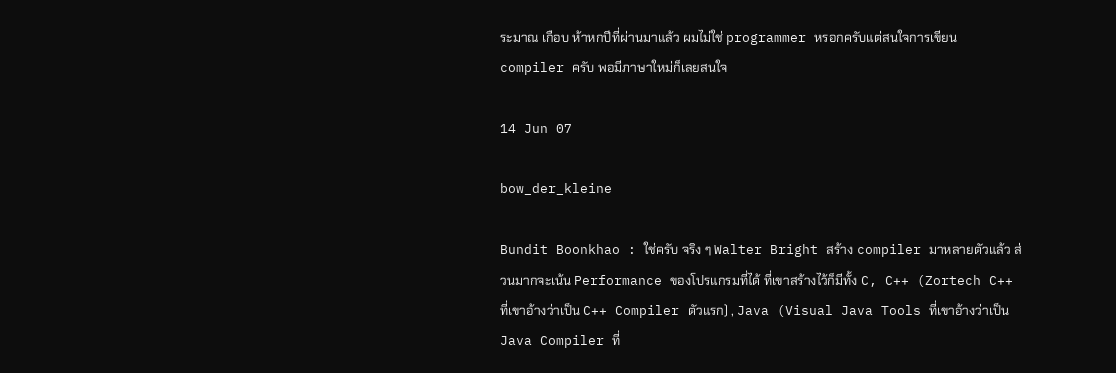ระมาณ เกือบ ห้าหกปีที่ผ่านมาแล้ว ผมไม่ใช่ programmer หรอกครับแต่สนใจการเขียน compiler ครับ พอมีภาษาใหม่ก็เลยสนใจ

14 Jun 07

bow_der_kleine

Bundit Boonkhao : ใช่ครับ จริง ๆ Walter Bright สร้าง compiler มาหลายตัวแล้ว ส่วนมากจะเน้น Performance ของโปรแกรมที่ได้ ที่เขาสร้างไว้ก็มีทั้ง C, C++ (Zortech C++ ที่เขาอ้างว่าเป็น C++ Compiler ตัวแรก) , Java (Visual Java Tools ที่เขาอ้างว่าเป็น Java Compiler ที่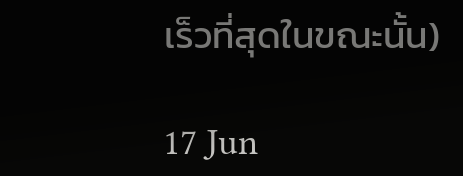เร็วที่สุดในขณะนั้น)

17 Jun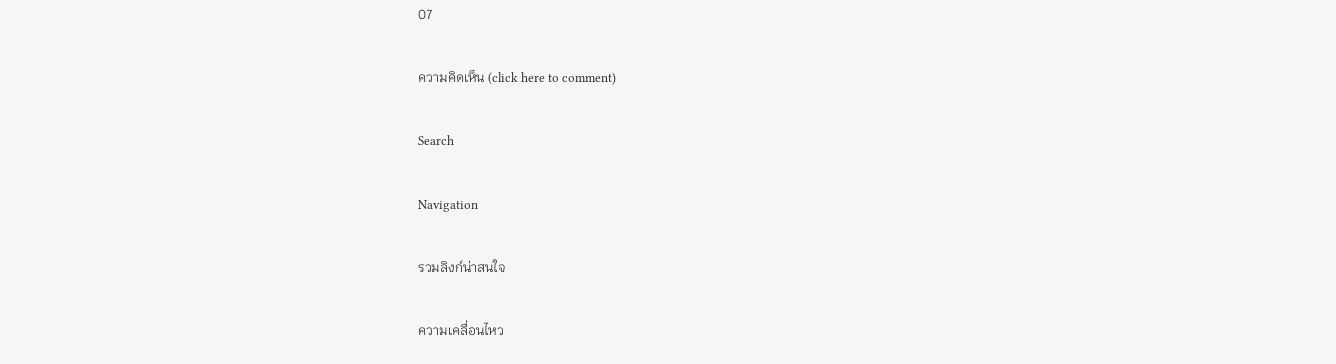07

ความคิดเห็น (click here to comment)

Search

Navigation

รวมลิงก์น่าสนใจ

ความเคลื่อนไหว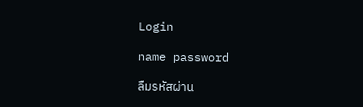Login

name password

ลืมรหัสผ่าน